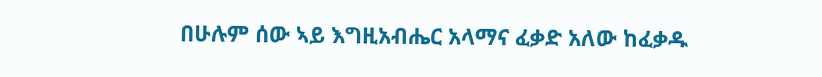በሁሉም ሰው ኣይ እግዚአብሔር አላማና ፈቃድ አለው ከፈቃዱ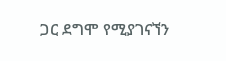ጋር ደግሞ የሚያገናኘን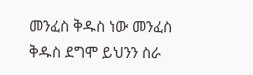መንፈስ ቅዱስ ነው መንፈስ ቅዱስ ደግሞ ይህንን ስራ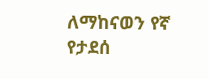ለማከናወን የኛ የታደሰ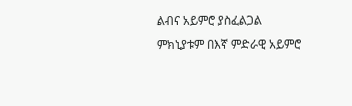ልብና አይምሮ ያስፈልጋል ምክኒያቱም በእኛ ምድራዊ አይምሮ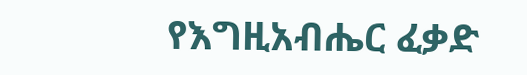የእግዚአብሔር ፈቃድ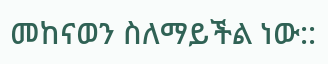መከናወን ስለማይችል ነው::